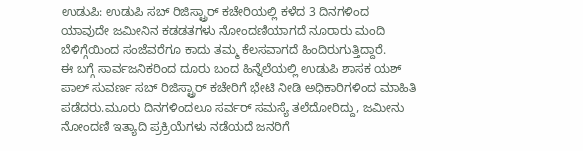ಉಡುಪಿ: ಉಡುಪಿ ಸಬ್ ರಿಜಿಸ್ಟ್ರಾರ್ ಕಚೇರಿಯಲ್ಲಿ ಕಳೆದ 3 ದಿನಗಳಿಂದ ಯಾವುದೇ ಜಮೀನಿನ ಕಡಡತಗಳು ನೋಂದಣಿಯಾಗದೆ ನೂರಾರು ಮಂದಿ ಬೆಳಿಗ್ಗೆಯಿಂದ ಸಂಜೆವರೆಗೂ ಕಾದು ತಮ್ಮ ಕೆಲಸವಾಗದೆ ಹಿಂದಿರುಗುತ್ತಿದ್ದಾರೆ.
ಈ ಬಗ್ಗೆ ಸಾರ್ವಜನಿಕರಿಂದ ದೂರು ಬಂದ ಹಿನ್ನೆಲೆಯಲ್ಲಿ ಉಡುಪಿ ಶಾಸಕ ಯಶ್ ಪಾಲ್ ಸುವರ್ಣ ಸಬ್ ರಿಜಿಸ್ಟ್ರಾರ್ ಕಚೇರಿಗೆ ಭೇಟಿ ನೀಡಿ ಅಧಿಕಾರಿಗಳಿಂದ ಮಾಹಿತಿ ಪಡೆದರು.ಮೂರು ದಿನಗಳಿಂದಲೂ ಸರ್ವರ್ ಸಮಸ್ಯೆ ತಲೆದೋರಿದ್ದು, ಜಮೀನು ನೋಂದಣಿ ಇತ್ಯಾದಿ ಪ್ರಕ್ರಿಯೆಗಳು ನಡೆಯದೆ ಜನರಿಗೆ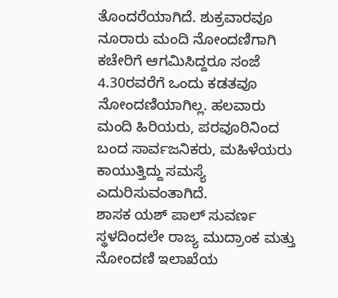ತೊಂದರೆಯಾಗಿದೆ. ಶುಕ್ರವಾರವೂ ನೂರಾರು ಮಂದಿ ನೋಂದಣಿಗಾಗಿ ಕಚೇರಿಗೆ ಆಗಮಿಸಿದ್ದರೂ ಸಂಜೆ 4.30ರವರೆಗೆ ಒಂದು ಕಡತವೂ ನೋಂದಣಿಯಾಗಿಲ್ಲ. ಹಲವಾರು ಮಂದಿ ಹಿರಿಯರು, ಪರವೂರಿನಿಂದ ಬಂದ ಸಾರ್ವಜನಿಕರು, ಮಹಿಳೆಯರು ಕಾಯುತ್ತಿದ್ದು ಸಮಸ್ಯೆ ಎದುರಿಸುವಂತಾಗಿದೆ.
ಶಾಸಕ ಯಶ್ ಪಾಲ್ ಸುವರ್ಣ ಸ್ಥಳದಿಂದಲೇ ರಾಜ್ಯ ಮುದ್ರಾಂಕ ಮತ್ತು ನೋಂದಣಿ ಇಲಾಖೆಯ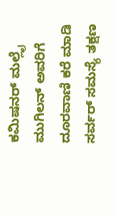ಕಮಿಷನರ್ ಮಲ್ಲೈ ಮುಗಿಲನ್ ಅವರಿಗೆ ದೂರವಾಣಿ ಕರೆ ಮಾಡಿ ಸರ್ವರ್ ಸಮಸ್ಯೆ ತಕ್ಷಣ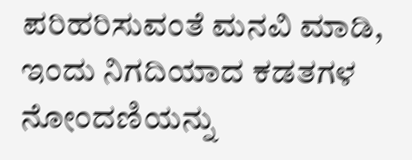ಪರಿಹರಿಸುವಂತೆ ಮನವಿ ಮಾಡಿ, ಇಂದು ನಿಗದಿಯಾದ ಕಡತಗಳ ನೋಂದಣಿಯನ್ನು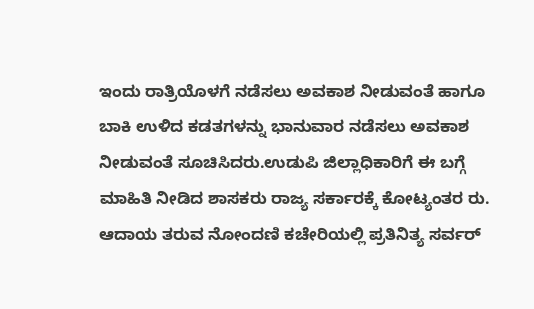ಇಂದು ರಾತ್ರಿಯೊಳಗೆ ನಡೆಸಲು ಅವಕಾಶ ನೀಡುವಂತೆ ಹಾಗೂ ಬಾಕಿ ಉಳಿದ ಕಡತಗಳನ್ನು ಭಾನುವಾರ ನಡೆಸಲು ಅವಕಾಶ ನೀಡುವಂತೆ ಸೂಚಿಸಿದರು.ಉಡುಪಿ ಜಿಲ್ಲಾಧಿಕಾರಿಗೆ ಈ ಬಗ್ಗೆ ಮಾಹಿತಿ ನೀಡಿದ ಶಾಸಕರು ರಾಜ್ಯ ಸರ್ಕಾರಕ್ಕೆ ಕೋಟ್ಯಂತರ ರು. ಆದಾಯ ತರುವ ನೋಂದಣಿ ಕಚೇರಿಯಲ್ಲಿ ಪ್ರತಿನಿತ್ಯ ಸರ್ವರ್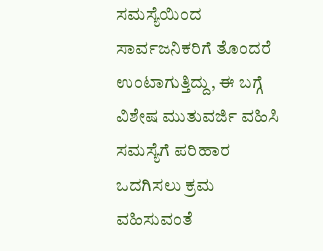ಸಮಸ್ಯೆಯಿಂದ ಸಾರ್ವಜನಿಕರಿಗೆ ತೊಂದರೆ ಉಂಟಾಗುತ್ತಿದ್ದು, ಈ ಬಗ್ಗೆ ವಿಶೇಷ ಮುತುವರ್ಜಿ ವಹಿಸಿ ಸಮಸ್ಯೆಗೆ ಪರಿಹಾರ ಒದಗಿಸಲು ಕ್ರಮ ವಹಿಸುವಂತೆ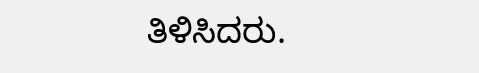ತಿಳಿಸಿದರು.